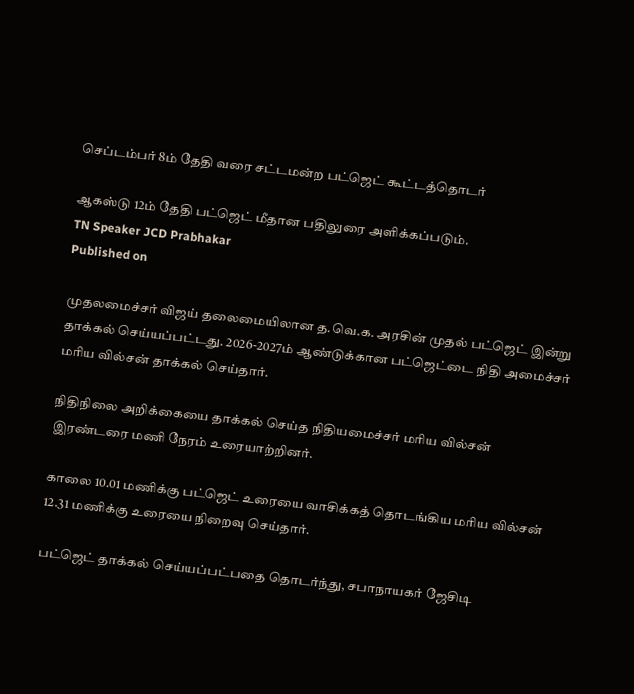செப்டம்பர் 8ம் தேதி வரை சட்டமன்ற பட்ஜெட் கூட்டத்தொடர்

ஆகஸ்டு 12ம் தேதி பட்ஜெட் மீதான பதிலுரை அளிக்கப்படும்.
TN Speaker JCD Prabhakar
Published on

முதலமைச்சர் விஜய் தலைமையிலான த.வெ.க. அரசின் முதல் பட்ஜெட் இன்று தாக்கல் செய்யப்பட்டது. 2026-2027ம் ஆண்டுக்கான பட்ஜெட்டை நிதி அமைச்சர் மரிய வில்சன் தாக்கல் செய்தார்.

நிதிநிலை அறிக்கையை தாக்கல் செய்த நிதியமைச்சர் மரிய வில்சன் இரண்டரை மணி நேரம் உரையாற்றினர்.

காலை 10.01 மணிக்கு பட்ஜெட் உரையை வாசிக்கத் தொடங்கிய மரிய வில்சன் 12.31 மணிக்கு உரையை நிறைவு செய்தார்.

பட்ஜெட் தாக்கல் செய்யப்பட்பதை தொடர்ந்து, சபாநாயகர் ஜேசிடி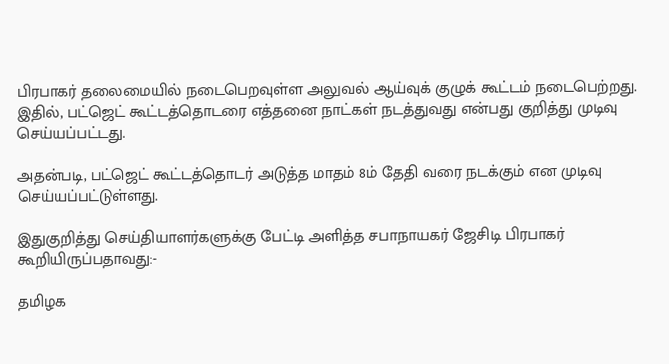பிரபாகர் தலைமையில் நடைபெறவுள்ள அலுவல் ஆய்வுக் குழுக் கூட்டம் நடைபெற்றது. இதில், பட்ஜெட் கூட்டத்தொடரை எத்தனை நாட்கள் நடத்துவது என்பது குறித்து முடிவு செய்யப்பட்டது.

அதன்படி, பட்ஜெட் கூட்டத்தொடர் அடுத்த மாதம் 8ம் தேதி வரை நடக்கும் என முடிவு செய்யப்பட்டுள்ளது.

இதுகுறித்து செய்தியாளர்களுக்கு பேட்டி அளித்த சபாநாயகர் ஜேசிடி பிரபாகர் கூறியிருப்பதாவது:-

தமிழக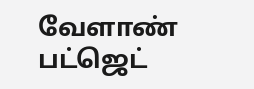வேளாண் பட்ஜெட்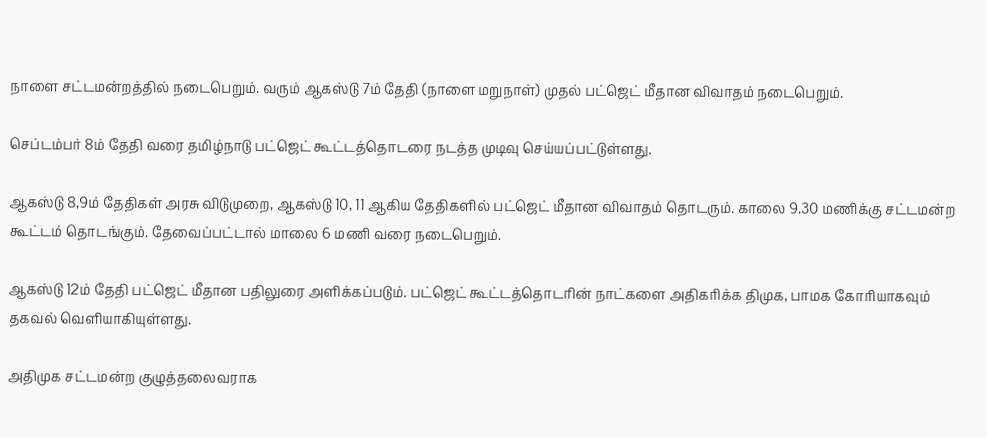நாளை சட்டமன்றத்தில் நடைபெறும். வரும் ஆகஸ்டு 7ம் தேதி (நாளை மறுநாள்) முதல் பட்ஜெட் மீதான விவாதம் நடைபெறும்.

செப்டம்பர் 8ம் தேதி வரை தமிழ்நாடு பட்ஜெட் கூட்டத்தொடரை நடத்த முடிவு செய்யப்பட்டுள்ளது.

ஆகஸ்டு 8,9ம் தேதிகள் அரசு விடுமுறை, ஆகஸ்டு 10, 11 ஆகிய தேதிகளில் பட்ஜெட் மீதான விவாதம் தொடரும். காலை 9.30 மணிக்கு சட்டமன்ற கூட்டம் தொடங்கும். தேவைப்பட்டால் மாலை 6 மணி வரை நடைபெறும்.

ஆகஸ்டு 12ம் தேதி பட்ஜெட் மீதான பதிலுரை அளிக்கப்படும். பட்ஜெட் கூட்டத்தொடரின் நாட்களை அதிகரிக்க திமுக, பாமக கோரியாகவும் தகவல் வெளியாகியுள்ளது.

அதிமுக சட்டமன்ற குழுத்தலைவராக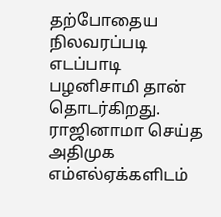தற்போதைய நிலவரப்படி எடப்பாடி பழனிசாமி தான் தொடர்கிறது. ராஜினாமா செய்த அதிமுக எம்எல்ஏக்களிடம்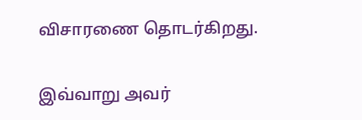விசாரணை தொடர்கிறது.

இவ்வாறு அவர்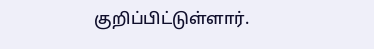குறிப்பிட்டுள்ளார்.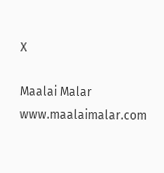X

Maalai Malar
www.maalaimalar.com